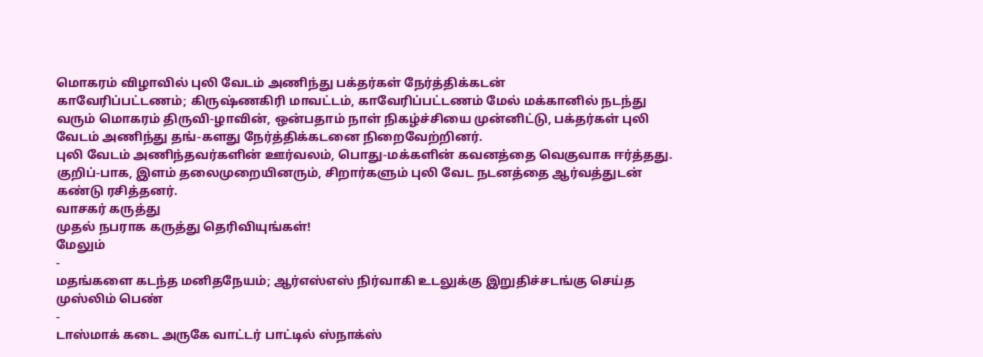மொகரம் விழாவில் புலி வேடம் அணிந்து பக்தர்கள் நேர்த்திக்கடன்
காவேரிப்பட்டணம்; கிருஷ்ணகிரி மாவட்டம், காவேரிப்பட்டணம் மேல் மக்கானில் நடந்து வரும் மொகரம் திருவி-ழாவின், ஒன்பதாம் நாள் நிகழ்ச்சியை முன்னிட்டு, பக்தர்கள் புலி வேடம் அணிந்து தங்-களது நேர்த்திக்கடனை நிறைவேற்றினர்.
புலி வேடம் அணிந்தவர்களின் ஊர்வலம், பொது-மக்களின் கவனத்தை வெகுவாக ஈர்த்தது. குறிப்-பாக, இளம் தலைமுறையினரும், சிறார்களும் புலி வேட நடனத்தை ஆர்வத்துடன் கண்டு ரசித்தனர்.
வாசகர் கருத்து
முதல் நபராக கருத்து தெரிவியுங்கள்!
மேலும்
-
மதங்களை கடந்த மனிதநேயம்; ஆர்எஸ்எஸ் நிர்வாகி உடலுக்கு இறுதிச்சடங்கு செய்த முஸ்லிம் பெண்
-
டாஸ்மாக் கடை அருகே வாட்டர் பாட்டில் ஸ்நாக்ஸ்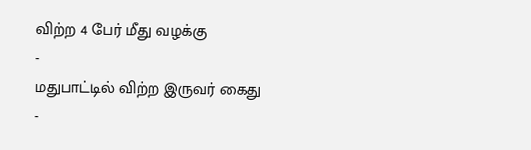விற்ற 4 பேர் மீது வழக்கு
-
மதுபாட்டில் விற்ற இருவர் கைது
-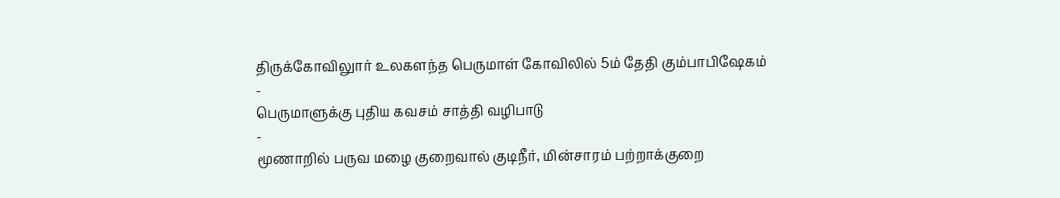திருக்கோவிலுார் உலகளந்த பெருமாள் கோவிலில் 5ம் தேதி கும்பாபிஷேகம்
-
பெருமாளுக்கு புதிய கவசம் சாத்தி வழிபாடு
-
மூணாறில் பருவ மழை குறைவால் குடிநீர், மின்சாரம் பற்றாக்குறை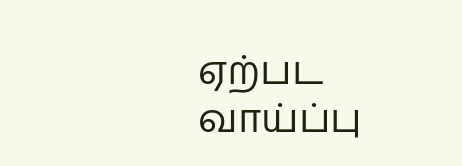ஏற்பட வாய்ப்பு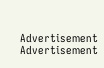Advertisement
Advertisement